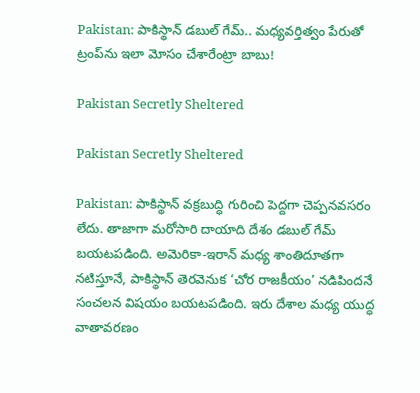Pakistan: పాకిస్థాన్ డబుల్ గేమ్.. మధ్యవర్తిత్వం పేరుతో ట్రంప్‌ను ఇలా మోసం చేశారేంట్రా బాబు!

Pakistan Secretly Sheltered

Pakistan Secretly Sheltered

Pakistan: పాకిస్థాన్ వక్రబుద్ధి గురించి పెద్దగా చెప్పనవసరం లేదు. తాజాగా మరోసారి దాయాది దేశం డబుల్ గేమ్ బయటపడింది. అమెరికా-ఇరాన్ మధ్య శాంతిదూతగా నటిస్తూనే, పాకిస్థాన్ తెరవెనుక ‘చోర రాజకీయం’ నడిపిందనే సంచలన విషయం బయటపడింది. ఇరు దేశాల మధ్య యుద్ధ వాతావరణం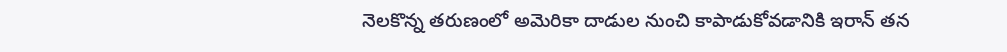నెలకొన్న తరుణంలో అమెరికా దాడుల నుంచి కాపాడుకోవడానికి ఇరాన్ తన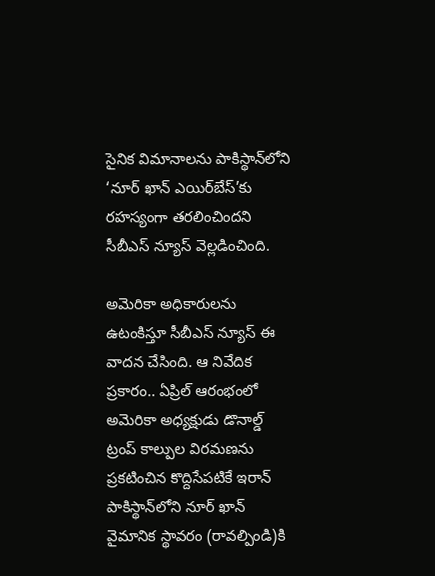సైనిక విమానాలను పాకిస్థాన్‌లోని ‘నూర్ ఖాన్ ఎయిర్‌బేస్’కు రహస్యంగా తరలించిందని సీబీఎస్ న్యూస్ వెల్లడించింది.

అమెరికా అధికారులను ఉటంకిస్తూ సీబీఎస్ న్యూస్ ఈ వాదన చేసింది. ఆ నివేదిక ప్రకారం.. ఏప్రిల్ ఆరంభంలో అమెరికా అధ్యక్షుడు డొనాల్డ్ ట్రంప్ కాల్పుల విరమణను ప్రకటించిన కొద్దిసేపటికే ఇరాన్ పాకిస్థాన్‌లోని నూర్ ఖాన్ వైమానిక స్థావరం (రావల్పిండి)కి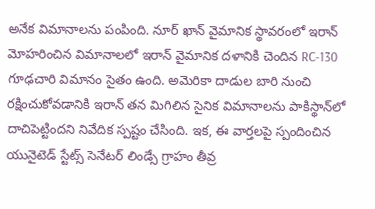అనేక విమానాలను పంపింది. నూర్ ఖాన్ వైమానిక స్థావరంలో ఇరాన్ మోహరించిన విమానాలలో ఇరాన్ వైమానిక దళానికి చెందిన RC-130 గూఢచారి విమానం సైతం ఉంది. అమెరికా దాడుల బారి నుంచి రక్షించుకోవడానికి ఇరాన్ తన మిగిలిన సైనిక విమానాలను పాకిస్థాన్‌లో దాచిపెట్టిందని నివేదిక స్పష్టం చేసింది. ఇక, ఈ వార్తలపై స్పందించిన యునైటెడ్ స్టేట్స్ సెనేటర్ లిండ్సే గ్రాహం తీవ్ర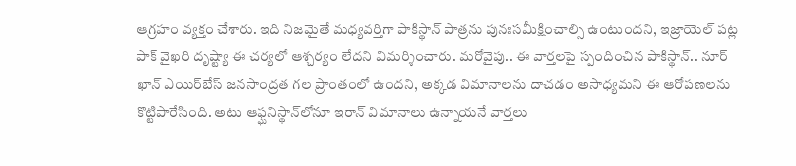ఆగ్రహం వ్యక్తం చేశారు. ఇది నిజమైతే మధ్యవర్తిగా పాకిస్థాన్ పాత్రను పునఃసమీక్షించాల్సి ఉంటుందని, ఇజ్రాయెల్ పట్ల పాక్ వైఖరి దృష్ట్యా ఈ చర్యలో ఆశ్చర్యం లేదని విమర్శించారు. మరోవైపు.. ఈ వార్తలపై స్పందించిన పాకిస్థాన్.. నూర్ ఖాన్ ఎయిర్‌బేస్ జనసాంద్రత గల ప్రాంతంలో ఉందని, అక్కడ విమానాలను దాచడం అసాధ్యమని ఈ ఆరోపణలను కొట్టిపారేసింది. అటు ఆఫ్ఘనిస్థాన్‌లోనూ ఇరాన్ విమానాలు ఉన్నాయనే వార్తలు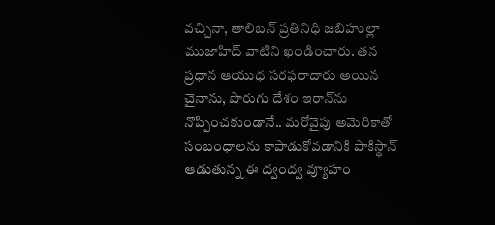వచ్చినా, తాలిబన్ ప్రతినిధి జబిహుల్లా ముజాహిద్ వాటిని ఖండించారు. తన ప్రధాన ఆయుధ సరఫరాదారు అయిన చైనాను, పొరుగు దేశం ఇరాన్‌ను నొప్పించకుండానే.. మరోవైపు అమెరికాతో సంబంధాలను కాపాడుకోవడానికి పాకిస్థాన్ ఆడుతున్న ఈ ద్వంద్వ వ్యూహం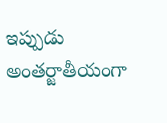ఇప్పుడు అంతర్జాతీయంగా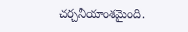చర్చనీయాంశమైంది.